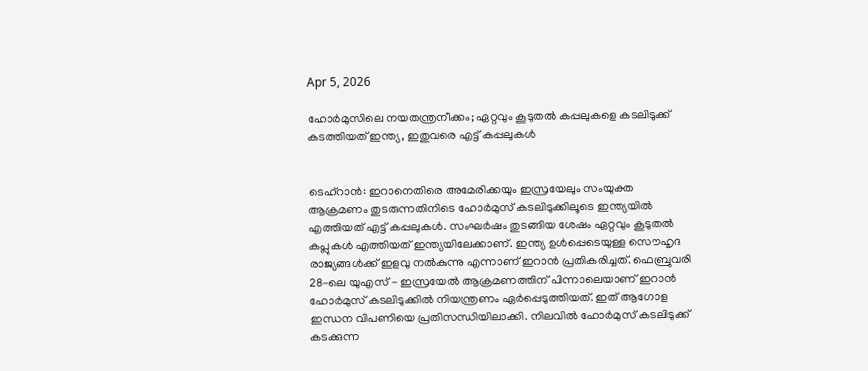Apr 5, 2026

ഹോർമുസിലെ നയതന്ത്രനീക്കം; ഏറ്റവും കൂടുതൽ കപ്പലുകളെ കടലിടുക്ക് കടത്തിയത് ഇന്ത്യ, ഇതുവരെ എട്ട് കപ്പലുകൾ


ടെഹ്റാൻ: ഇറാനെതിരെ അമേരിക്കയും ഇസ്രയേലും സംയുക്ത ആക്രമണം തുടരുന്നതിനിടെ ഹോർമുസ് കടലിടുക്കിലൂടെ ഇന്ത്യയിൽ എത്തിയത് എട്ട് കപ്പലുകൾ. സംഘർഷം തുടങ്ങിയ ശേഷം ഏറ്റവും കൂടുതൽ കപ്ലുകൾ എത്തിയത് ഇന്ത്യയിലേക്കാണ്. ഇന്ത്യ ഉൾപ്പെടെയുള്ള സൌഹൃദ രാജ്യങ്ങൾക്ക് ഇളവു നൽകുന്നു എന്നാണ് ഇറാൻ പ്രതികരിച്ചത്. ഫെബ്രുവരി 28-ലെ യുഎസ് - ഇസ്രയേൽ ആക്രമണത്തിന് പിന്നാലെയാണ് ഇറാൻ ഹോർമുസ് കടലിടുക്കിൽ നിയന്ത്രണം ഏർപ്പെടുത്തിയത്. ഇത് ആഗോള ഇന്ധന വിപണിയെ പ്രതിസന്ധിയിലാക്കി. നിലവിൽ ഹോർമുസ് കടലിടുക്ക് കടക്കുന്ന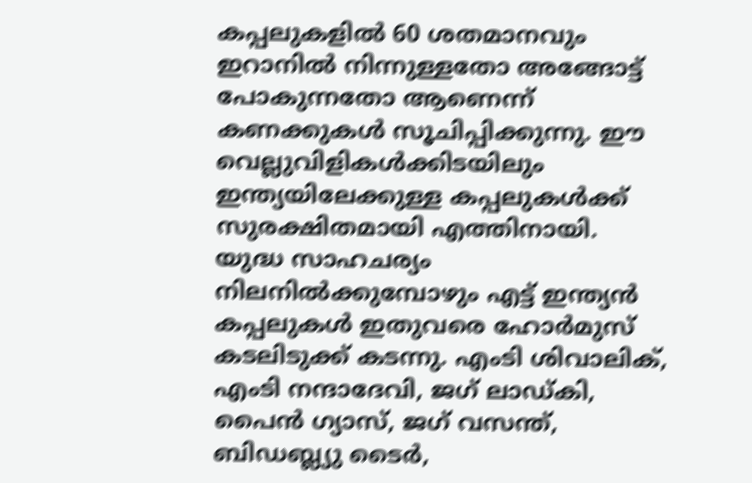കപ്പലുകളിൽ 60 ശതമാനവും ഇറാനിൽ നിന്നുള്ളതോ അങ്ങോട്ട് പോകുന്നതോ ആണെന്ന് കണക്കുകൾ സൂചിപ്പിക്കുന്നു. ഈ വെല്ലുവിളികൾക്കിടയിലും ഇന്ത്യയിലേക്കുള്ള കപ്പലുകൾക്ക് സുരക്ഷിതമായി എത്തിനായി.
യുദ്ധ സാഹചര്യം നിലനിൽക്കുമ്പോഴും എട്ട് ഇന്ത്യൻ കപ്പലുകൾ ഇതുവരെ ഹോർമുസ് കടലിടുക്ക് കടന്നു. എംടി ശിവാലിക്, എംടി നന്ദാദേവി, ജഗ് ലാഡ്കി, പൈൻ ഗ്യാസ്, ജഗ് വസന്ത്, ബിഡബ്ല്യു ടൈർ,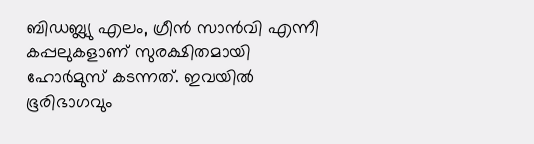ബിഡബ്ല്യു എലം, ഗ്രീൻ സാൻവി എന്നീ കപ്പലുകളാണ് സുരക്ഷിതമായി ഹോർമുസ് കടന്നത്. ഇവയിൽ ഭൂരിഭാഗവും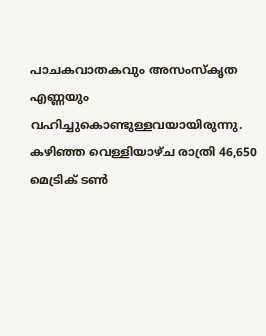പാചകവാതകവും അസംസ്‌കൃത എണ്ണയും വഹിച്ചുകൊണ്ടുള്ളവയായിരുന്നു. കഴിഞ്ഞ വെള്ളിയാഴ്ച രാത്രി 46,650 മെട്രിക് ടൺ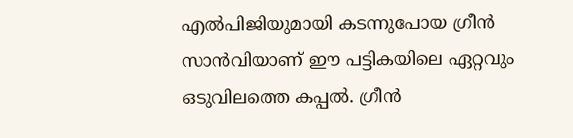എൽപിജിയുമായി കടന്നുപോയ ഗ്രീൻ സാൻവിയാണ് ഈ പട്ടികയിലെ ഏറ്റവും ഒടുവിലത്തെ കപ്പൽ. ഗ്രീൻ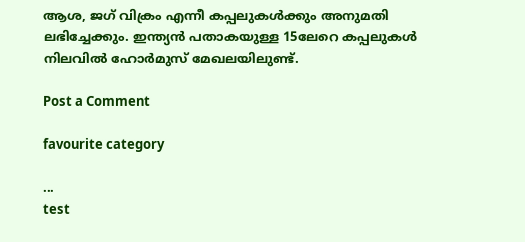ആശ, ജഗ് വിക്രം എന്നീ കപ്പലുകൾക്കും അനുമതി ലഭിച്ചേക്കും. ഇന്ത്യൻ പതാകയുള്ള 15ലേറെ കപ്പലുകൾ നിലവിൽ ഹോർമുസ് മേഖലയിലുണ്ട്.

Post a Comment

favourite category

...
test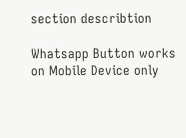section describtion

Whatsapp Button works on Mobile Device only